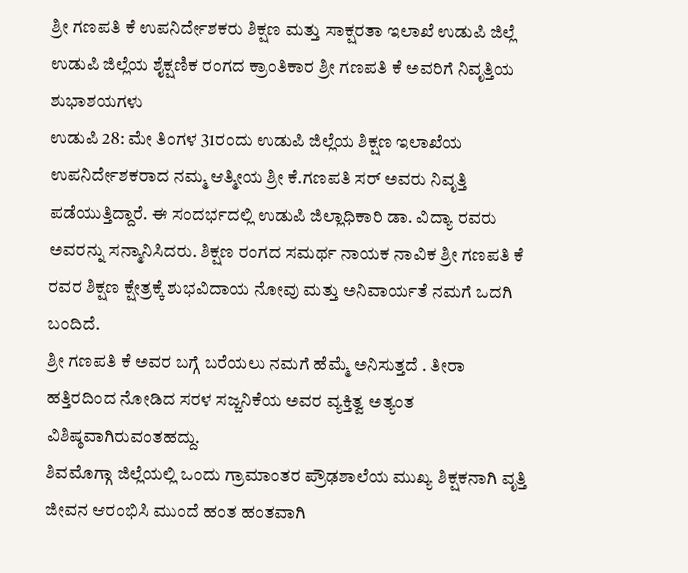ಶ್ರೀ ಗಣಪತಿ ಕೆ ಉಪನಿರ್ದೇಶಕರು ಶಿಕ್ಷಣ ಮತ್ತು ಸಾಕ್ಷರತಾ ಇಲಾಖೆ ಉಡುಪಿ ಜಿಲ್ಲೆ
ಉಡುಪಿ ಜಿಲ್ಲೆಯ ಶೈಕ್ಷಣಿಕ ರಂಗದ ಕ್ರಾಂತಿಕಾರ ಶ್ರೀ ಗಣಪತಿ ಕೆ ಅವರಿಗೆ ನಿವೃತ್ತಿಯ ಶುಭಾಶಯಗಳು
ಉಡುಪಿ 28: ಮೇ ತಿಂಗಳ 31ರಂದು ಉಡುಪಿ ಜಿಲ್ಲೆಯ ಶಿಕ್ಷಣ ಇಲಾಖೆಯ ಉಪನಿರ್ದೇಶಕರಾದ ನಮ್ಮ ಆತ್ಮೀಯ ಶ್ರೀ ಕೆ.ಗಣಪತಿ ಸರ್ ಅವರು ನಿವೃತ್ತಿ ಪಡೆಯುತ್ತಿದ್ದಾರೆ. ಈ ಸಂದರ್ಭದಲ್ಲಿ ಉಡುಪಿ ಜಿಲ್ಲಾಧಿಕಾರಿ ಡಾ. ವಿದ್ಯಾ ರವರು ಅವರನ್ನು ಸನ್ಮಾನಿಸಿದರು. ಶಿಕ್ಷಣ ರಂಗದ ಸಮರ್ಥ ನಾಯಕ ನಾವಿಕ ಶ್ರೀ ಗಣಪತಿ ಕೆ ರವರ ಶಿಕ್ಷಣ ಕ್ಷೇತ್ರಕ್ಕೆ ಶುಭವಿದಾಯ ನೋವು ಮತ್ತು ಅನಿವಾರ್ಯತೆ ನಮಗೆ ಒದಗಿ ಬಂದಿದೆ.
ಶ್ರೀ ಗಣಪತಿ ಕೆ ಅವರ ಬಗ್ಗೆ ಬರೆಯಲು ನಮಗೆ ಹೆಮ್ಮೆ ಅನಿಸುತ್ತದೆ . ತೀರಾ ಹತ್ತಿರದಿಂದ ನೋಡಿದ ಸರಳ ಸಜ್ಜನಿಕೆಯ ಅವರ ವ್ಯಕ್ತಿತ್ವ ಅತ್ಯಂತ ವಿಶಿಷ್ಠವಾಗಿರುವಂತಹದ್ದು.
ಶಿವಮೊಗ್ಗಾ ಜಿಲ್ಲೆಯಲ್ಲಿ ಒಂದು ಗ್ರಾಮಾಂತರ ಪ್ರೌಢಶಾಲೆಯ ಮುಖ್ಯ ಶಿಕ್ಷಕನಾಗಿ ವೃತ್ತಿ ಜೀವನ ಆರಂಭಿಸಿ ಮುಂದೆ ಹಂತ ಹಂತವಾಗಿ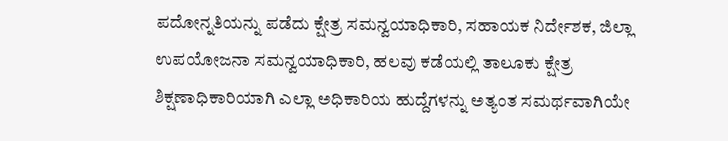ಪದೋನ್ನತಿಯನ್ನು ಪಡೆದು ಕ್ಷೇತ್ರ ಸಮನ್ವಯಾಧಿಕಾರಿ, ಸಹಾಯಕ ನಿರ್ದೇಶಕ, ಜಿಲ್ಲಾ ಉಪಯೋಜನಾ ಸಮನ್ವಯಾಧಿಕಾರಿ, ಹಲವು ಕಡೆಯಲ್ಲಿ ತಾಲೂಕು ಕ್ಷೇತ್ರ ಶಿಕ್ಷಣಾಧಿಕಾರಿಯಾಗಿ ಎಲ್ಲಾ ಅಧಿಕಾರಿಯ ಹುದ್ದೆಗಳನ್ನು ಅತ್ಯಂತ ಸಮರ್ಥವಾಗಿಯೇ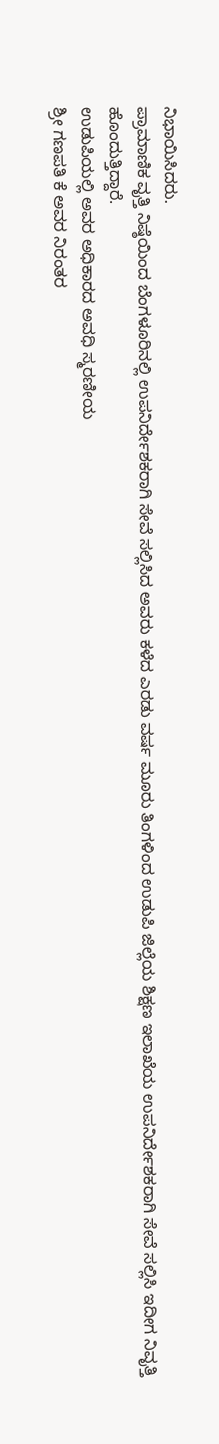ನಿಭಾಯಿಸಿದರು.
ಪ್ರಾಮಾಣಿಕ ವೃತ್ತಿ ನಿಷ್ಠೆಯಿಂದ ಬೆಂಗಳೂರಿನಲ್ಲಿ ಉಪನಿರ್ದೇಶಕರಾಗಿ ಸೇವೆ ಸಲ್ಲಿಸಿದ ಅವರು ಕಳೆದ ಎರಡು ವರ್ಷ ಮೂರು ತಿಂಗಳಿಂದ ಉಡುಪಿ ಜಿಲ್ಲೆಯ ಶಿಕ್ಷಣ ಇಲಾಖೆಯ ಉಪನಿರ್ದೇಶಕರಾಗಿ ಸೇವೆ ಸಲ್ಲಿಸಿ ಇದೀಗ ನಿವೃತ್ತಿ ಹೊಂದುತ್ತಿದ್ದಾರೆ.
ಉಡುಪಿಯಲ್ಲಿ ಅವರ ಅಧಿಕಾರದ ಅವಧಿ ಸ್ಮರಣೀಯ
ಶ್ರೀ ಗಣಪತಿ ಕೆ ಅವರ ನಿರಂತರ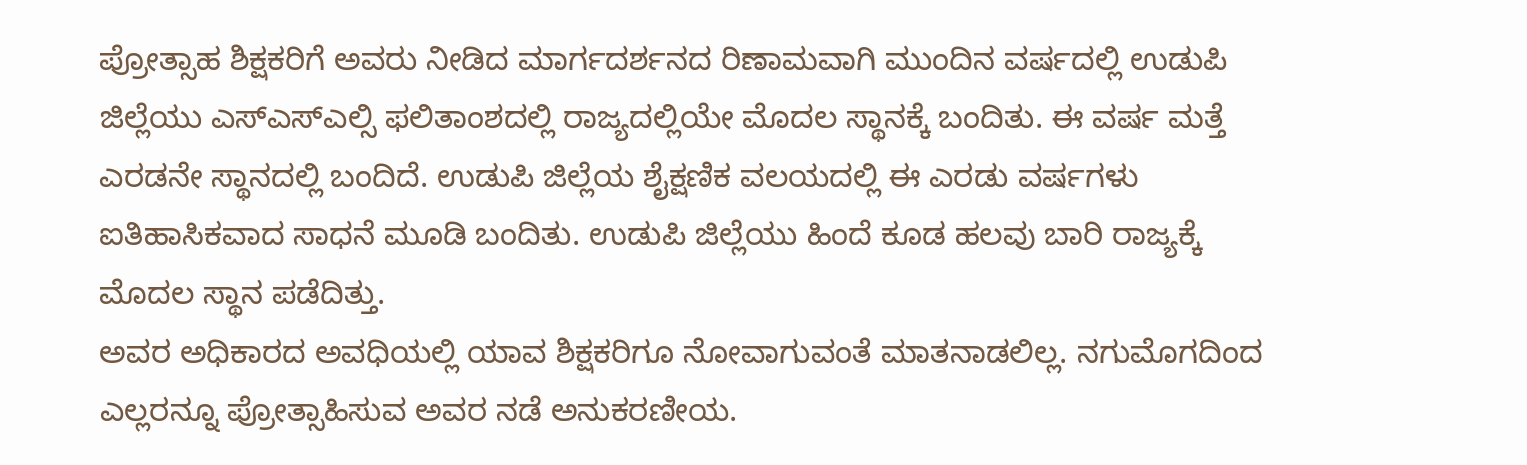ಪ್ರೋತ್ಸಾಹ ಶಿಕ್ಷಕರಿಗೆ ಅವರು ನೀಡಿದ ಮಾರ್ಗದರ್ಶನದ ರಿಣಾಮವಾಗಿ ಮುಂದಿನ ವರ್ಷದಲ್ಲಿ ಉಡುಪಿ ಜಿಲ್ಲೆಯು ಎಸ್ಎಸ್ಎಲ್ಸಿ ಫಲಿತಾಂಶದಲ್ಲಿ ರಾಜ್ಯದಲ್ಲಿಯೇ ಮೊದಲ ಸ್ಥಾನಕ್ಕೆ ಬಂದಿತು. ಈ ವರ್ಷ ಮತ್ತೆ ಎರಡನೇ ಸ್ಥಾನದಲ್ಲಿ ಬಂದಿದೆ. ಉಡುಪಿ ಜಿಲ್ಲೆಯ ಶೈಕ್ಷಣಿಕ ವಲಯದಲ್ಲಿ ಈ ಎರಡು ವರ್ಷಗಳು ಐತಿಹಾಸಿಕವಾದ ಸಾಧನೆ ಮೂಡಿ ಬಂದಿತು. ಉಡುಪಿ ಜಿಲ್ಲೆಯು ಹಿಂದೆ ಕೂಡ ಹಲವು ಬಾರಿ ರಾಜ್ಯಕ್ಕೆ ಮೊದಲ ಸ್ಥಾನ ಪಡೆದಿತ್ತು.
ಅವರ ಅಧಿಕಾರದ ಅವಧಿಯಲ್ಲಿ ಯಾವ ಶಿಕ್ಷಕರಿಗೂ ನೋವಾಗುವಂತೆ ಮಾತನಾಡಲಿಲ್ಲ. ನಗುಮೊಗದಿಂದ ಎಲ್ಲರನ್ನೂ ಪ್ರೋತ್ಸಾಹಿಸುವ ಅವರ ನಡೆ ಅನುಕರಣೀಯ.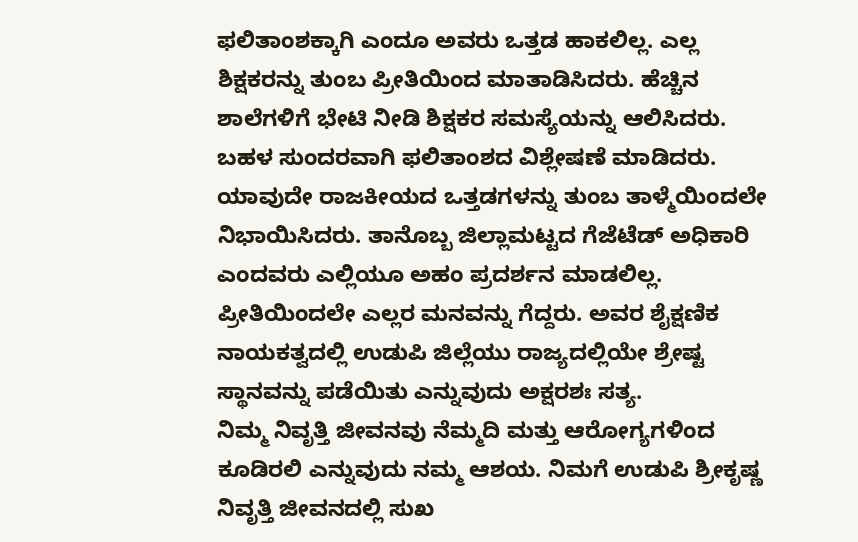ಫಲಿತಾಂಶಕ್ಕಾಗಿ ಎಂದೂ ಅವರು ಒತ್ತಡ ಹಾಕಲಿಲ್ಲ. ಎಲ್ಲ ಶಿಕ್ಷಕರನ್ನು ತುಂಬ ಪ್ರೀತಿಯಿಂದ ಮಾತಾಡಿಸಿದರು. ಹೆಚ್ಚಿನ ಶಾಲೆಗಳಿಗೆ ಭೇಟಿ ನೀಡಿ ಶಿಕ್ಷಕರ ಸಮಸ್ಯೆಯನ್ನು ಆಲಿಸಿದರು. ಬಹಳ ಸುಂದರವಾಗಿ ಫಲಿತಾಂಶದ ವಿಶ್ಲೇಷಣೆ ಮಾಡಿದರು.
ಯಾವುದೇ ರಾಜಕೀಯದ ಒತ್ತಡಗಳನ್ನು ತುಂಬ ತಾಳ್ಮೆಯಿಂದಲೇ ನಿಭಾಯಿಸಿದರು. ತಾನೊಬ್ಬ ಜಿಲ್ಲಾಮಟ್ಟದ ಗೆಜೆಟೆಡ್ ಅಧಿಕಾರಿ ಎಂದವರು ಎಲ್ಲಿಯೂ ಅಹಂ ಪ್ರದರ್ಶನ ಮಾಡಲಿಲ್ಲ. ಪ್ರೀತಿಯಿಂದಲೇ ಎಲ್ಲರ ಮನವನ್ನು ಗೆದ್ದರು. ಅವರ ಶೈಕ್ಷಣಿಕ ನಾಯಕತ್ವದಲ್ಲಿ ಉಡುಪಿ ಜಿಲ್ಲೆಯು ರಾಜ್ಯದಲ್ಲಿಯೇ ಶ್ರೇಷ್ಟ ಸ್ಥಾನವನ್ನು ಪಡೆಯಿತು ಎನ್ನುವುದು ಅಕ್ಷರಶಃ ಸತ್ಯ.
ನಿಮ್ಮ ನಿವೃತ್ತಿ ಜೀವನವು ನೆಮ್ಮದಿ ಮತ್ತು ಆರೋಗ್ಯಗಳಿಂದ ಕೂಡಿರಲಿ ಎನ್ನುವುದು ನಮ್ಮ ಆಶಯ. ನಿಮಗೆ ಉಡುಪಿ ಶ್ರೀಕೃಷ್ಣ ನಿವೃತ್ತಿ ಜೀವನದಲ್ಲಿ ಸುಖ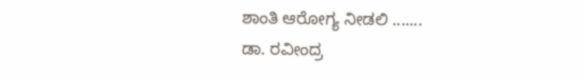ಶಾಂತಿ ಆರೋಗ್ಯ ನೀಡಲಿ .......
ಡಾ. ರವೀಂದ್ರ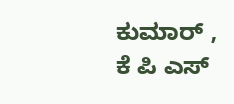ಕುಮಾರ್ , ಕೆ ಪಿ ಎಸ್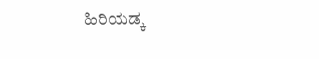ಹಿರಿಯಡ್ಕ